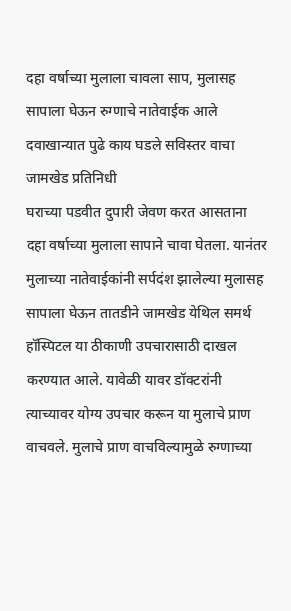दहा वर्षाच्या मुलाला चावला साप, मुलासह सापाला घेऊन रुग्णाचे नातेवाईक आले दवाखान्यात पुढे काय घडले सविस्तर वाचा
जामखेड प्रतिनिधी
घराच्या पडवीत दुपारी जेवण करत आसताना दहा वर्षाच्या मुलाला सापाने चावा घेतला. यानंतर मुलाच्या नातेवाईकांनी सर्पदंश झालेल्या मुलासह सापाला घेऊन तातडीने जामखेड येथिल समर्थ हॉस्पिटल या ठीकाणी उपचारासाठी दाखल करण्यात आले. यावेळी यावर डॉक्टरांनी त्याच्यावर योग्य उपचार करून या मुलाचे प्राण वाचवले. मुलाचे प्राण वाचविल्यामुळे रुग्णाच्या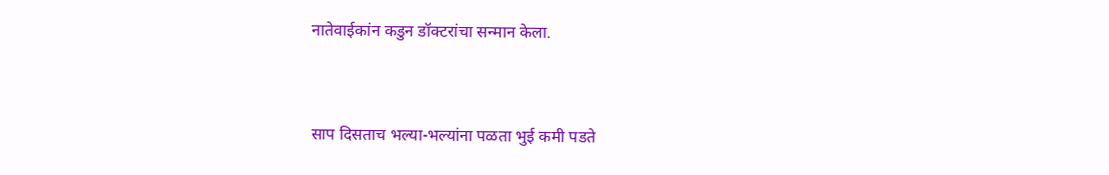नातेवाईकांन कडुन डॉक्टरांचा सन्मान केला.


साप दिसताच भल्या-भल्यांना पळता भुई कमी पडते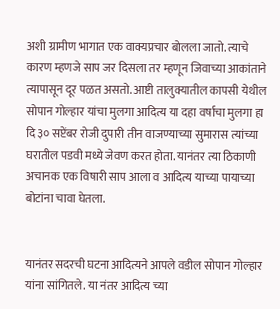अशी ग्रामीण भागात एक वाक्यप्रचार बोलला जातो. त्याचे कारण म्हणजे साप जर दिसला तर म्हणून जिवाच्या आकांताने त्यापासून दूर पळत असतो. आष्टी तालुक्यातील कापसी येथील सोपान गोल्हार यांचा मुलगा आदित्य या दहा वर्षाचा मुलगा हा दि ३० सप्टेंबर रोजी दुपारी तीन वाजण्याच्या सुमारास त्यांच्या घरातील पडवी मध्ये जेवण करत होता. यानंतर त्या ठिकाणी अचानक एक विषारी साप आला व आदित्य याच्या पायाच्या बोटांना चावा घेतला.


यानंतर सदरची घटना आदित्यने आपले वडील सोपान गोल्हार यांना सांगितले. या नंतर आदित्य च्या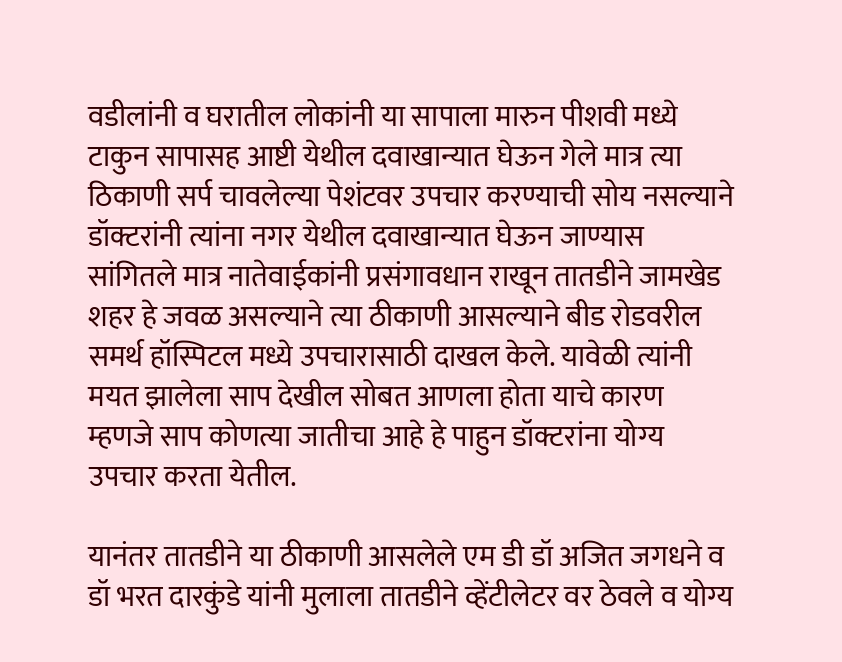वडीलांनी व घरातील लोकांनी या सापाला मारुन पीशवी मध्ये टाकुन सापासह आष्टी येथील दवाखान्यात घेऊन गेले मात्र त्या ठिकाणी सर्प चावलेल्या पेशंटवर उपचार करण्याची सोय नसल्याने डॉक्टरांनी त्यांना नगर येथील दवाखान्यात घेऊन जाण्यास सांगितले मात्र नातेवाईकांनी प्रसंगावधान राखून तातडीने जामखेड शहर हे जवळ असल्याने त्या ठीकाणी आसल्याने बीड रोडवरील समर्थ हॉस्पिटल मध्ये उपचारासाठी दाखल केले. यावेळी त्यांनी मयत झालेला साप देखील सोबत आणला होता याचे कारण म्हणजे साप कोणत्या जातीचा आहे हे पाहुन डॉक्टरांना योग्य उपचार करता येतील.

यानंतर तातडीने या ठीकाणी आसलेले एम डी डॉ अजित जगधने व डॉ भरत दारकुंडे यांनी मुलाला तातडीने व्हेंटीलेटर वर ठेवले व योग्य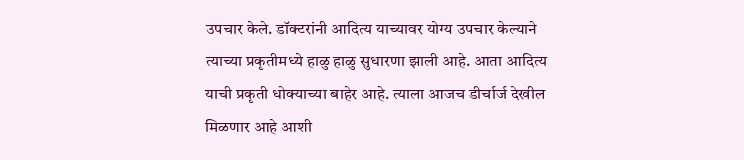उपचार केले. डॉक्टरांनी आदित्य याच्यावर योग्य उपचार केल्याने त्याच्या प्रकृतीमध्ये हाळु हाळु सुधारणा झाली आहे. आता आदित्य याची प्रकृती धोक्याच्या बाहेर आहे. त्याला आजच डीर्चार्ज देखील मिळणार आहे आशी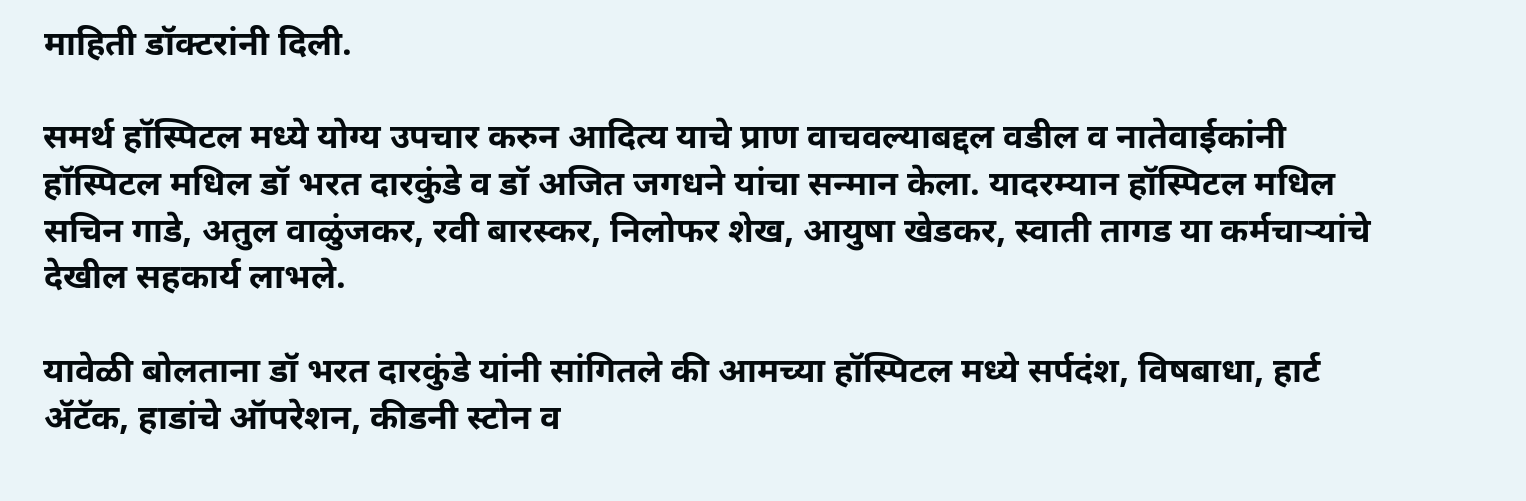माहिती डॉक्टरांनी दिली.

समर्थ हॉस्पिटल मध्ये योग्य उपचार करुन आदित्य याचे प्राण वाचवल्याबद्दल वडील व नातेवाईकांनी हॉस्पिटल मधिल डॉ भरत दारकुंडे व डॉ अजित जगधने यांचा सन्मान केला. यादरम्यान हॉस्पिटल मधिल सचिन गाडे, अतुल वाळुंजकर, रवी बारस्कर, निलोफर शेख, आयुषा खेडकर, स्वाती तागड या कर्मचाऱ्यांचे देखील सहकार्य लाभले.

यावेळी बोलताना डॉ भरत दारकुंडे यांनी सांगितले की आमच्या हॉस्पिटल मध्ये सर्पदंश, विषबाधा, हार्ट ॲटॅक, हाडांचे ऑपरेशन, कीडनी स्टोन व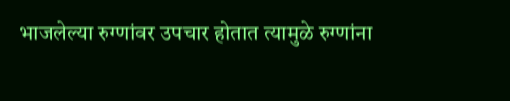भाजलेल्या रुग्णांवर उपचार होतात त्यामुळे रुग्णांना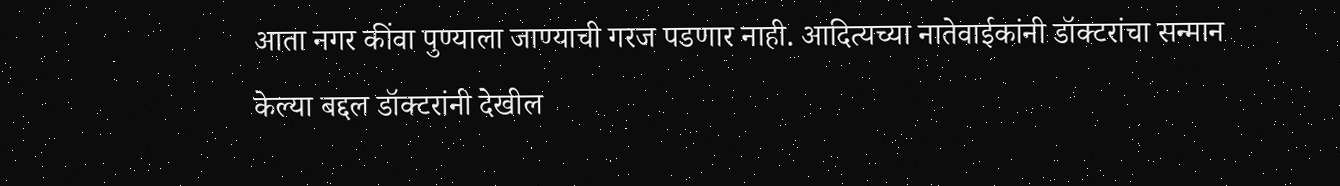आता नगर कींवा पुण्याला जाण्याची गरज पडणार नाही. आदित्यच्या नातेवाईकांनी डॉक्टरांचा सन्मान केल्या बद्दल डॉक्टरांनी देखील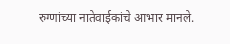रुग्णांच्या नातेवाईकांचे आभार मानले.